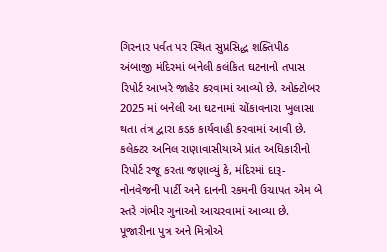ગિરનાર પર્વત પર સ્થિત સુપ્રસિદ્ધ શક્તિપીઠ અંબાજી મંદિરમાં બનેલી કલંકિત ઘટનાનો તપાસ રિપોર્ટ આખરે જાહેર કરવામાં આવ્યો છે. ઓક્ટોબર 2025 માં બનેલી આ ઘટનામાં ચોંકાવનારા ખુલાસા થતા તંત્ર દ્વારા કડક કાર્યવાહી કરવામાં આવી છે. કલેક્ટર અનિલ રાણાવાસીયાએ પ્રાંત અધિકારીનો રિપોર્ટ રજૂ કરતા જણાવ્યું કે, મંદિરમાં દારૂ-નોનવેજની પાર્ટી અને દાનની રકમની ઉચાપત એમ બે સ્તરે ગંભીર ગુનાઓ આચરવામાં આવ્યા છે.
પૂજારીના પુત્ર અને મિત્રોએ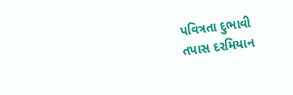પવિત્રતા દુભાવી
તપાસ દરમિયાન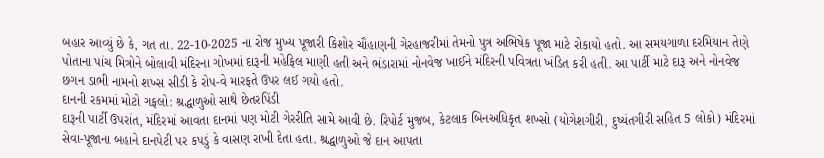બહાર આવ્યું છે કે, ગત તા. 22-10-2025 ના રોજ મુખ્ય પૂજારી કિશોર ચૌહાણની ગેરહાજરીમાં તેમનો પુત્ર અભિષેક પૂજા માટે રોકાયો હતો. આ સમયગાળા દરમિયાન તેણે પોતાના પાંચ મિત્રોને બોલાવી મંદિરના ગોખમાં દારૂની મહેફિલ માણી હતી અને ભંડારામાં નોનવેજ ખાઈને મંદિરની પવિત્રતા ખંડિત કરી હતી. આ પાર્ટી માટે દારૂ અને નોનવેજ છગન ડાભી નામનો શખ્સ સીડી કે રોપ-વે મારફતે ઉપર લઈ ગયો હતો.
દાનની રકમમાં મોટો ગફલો: શ્રદ્ધાળુઓ સાથે છેતરપિંડી
દારૂની પાર્ટી ઉપરાંત, મંદિરમાં આવતા દાનમાં પણ મોટી ગેરરીતિ સામે આવી છે. રિપોર્ટ મુજબ, કેટલાક બિનઅધિકૃત શખ્સો (યોગેશગીરી, દુષ્યંતગીરી સહિત 5 લોકો) મંદિરમાં સેવા-પૂજાના બહાને દાનપેટી પર કપડું કે વાસણ રાખી દેતા હતા. શ્રદ્ધાળુઓ જે દાન આપતા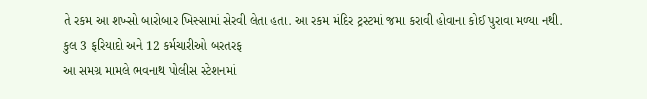તે રકમ આ શખ્સો બારોબાર ખિસ્સામાં સેરવી લેતા હતા. આ રકમ મંદિર ટ્રસ્ટમાં જમા કરાવી હોવાના કોઈ પુરાવા મળ્યા નથી.
કુલ 3 ફરિયાદો અને 12 કર્મચારીઓ બરતરફ
આ સમગ્ર મામલે ભવનાથ પોલીસ સ્ટેશનમાં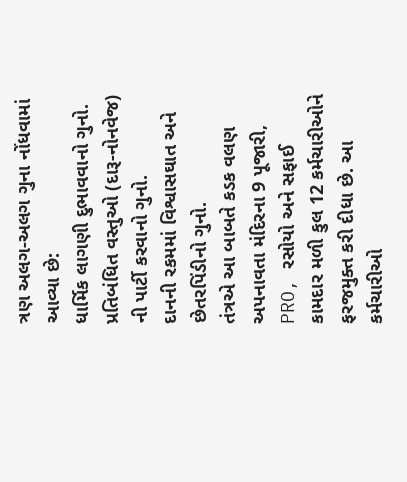ત્રણ અલગ-અલગ ગુના નોંધવામાં આવ્યા છે:
ધાર્મિક લાગણી દુભાવવાનો ગુનો.
પ્રતિબંધિત વસ્તુઓ (દારૂ-નોનવેજ) ની પાર્ટી કરવાનો ગુનો.
દાનની રકમમાં વિશ્વાસઘાત અને છેતરપિંડીનો ગુનો.
તંત્રએ આ બાબતે કડક વલણ અપનાવતા મંદિરના 9 પૂજારી, PRO, રસોયો અને સફાઈ કામદાર મળી કુલ 12 કર્મચારીઓને ફરજમુક્ત કરી દીધા છે. આ કર્મચારીઓ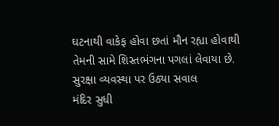ઘટનાથી વાકેફ હોવા છતાં મૌન રહ્યા હોવાથી તેમની સામે શિસ્તભંગના પગલાં લેવાયા છે.
સુરક્ષા વ્યવસ્થા પર ઉઠ્યા સવાલ
મંદિર સુધી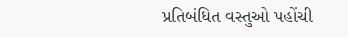પ્રતિબંધિત વસ્તુઓ પહોંચી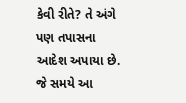કેવી રીતે? તે અંગે પણ તપાસના આદેશ અપાયા છે. જે સમયે આ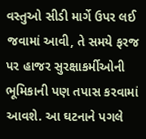વસ્તુઓ સીડી માર્ગે ઉપર લઈ જવામાં આવી, તે સમયે ફરજ પર હાજર સુરક્ષાકર્મીઓની ભૂમિકાની પણ તપાસ કરવામાં આવશે. આ ઘટનાને પગલે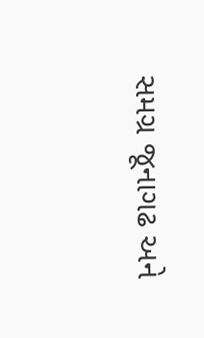સમગ્ર જૂનાગઢ અને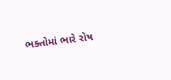ભક્તોમાં ભારે રોષ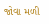જોવા મળી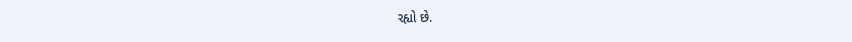રહ્યો છે.